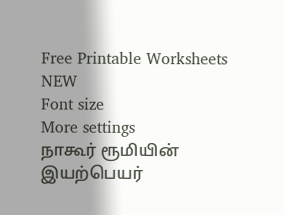Free Printable Worksheets
NEW
Font size
More settings
நாகூர் ரூமியின் இயற்பெயர்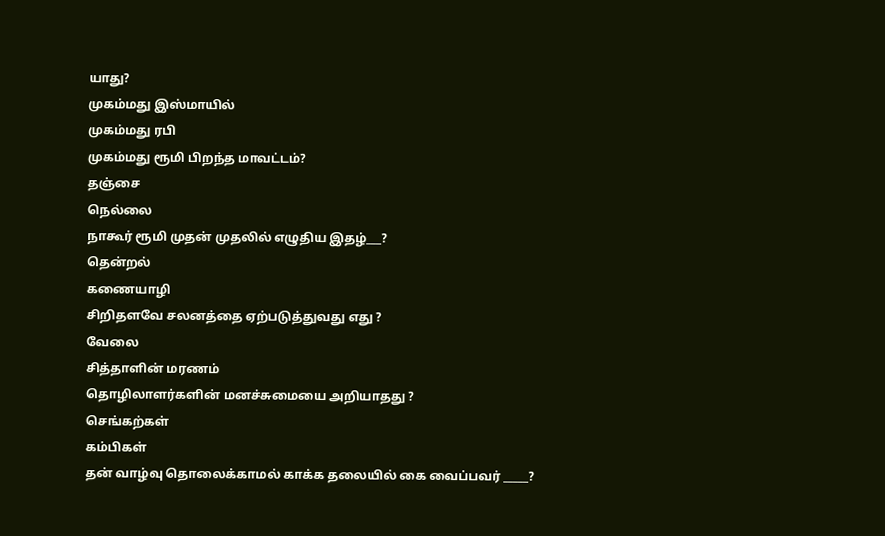யாது?
முகம்மது இஸ்மாயில்
முகம்மது ரபி
முகம்மது ரூமி பிறந்த மாவட்டம்?
தஞ்சை
நெல்லை
நாகூர் ரூமி முதன் முதலில் எழுதிய இதழ்___?
தென்றல்
கணையாழி
சிறிதளவே சலனத்தை ஏற்படுத்துவது எது ?
வேலை
சித்தாளின் மரணம்
தொழிலாளர்களின் மனச்சுமையை அறியாதது ?
செங்கற்கள்
கம்பிகள்
தன் வாழ்வு தொலைக்காமல் காக்க தலையில் கை வைப்பவர் _____?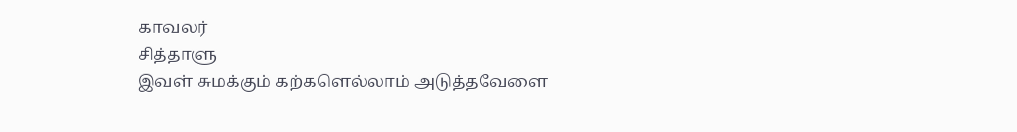காவலர்
சித்தாளு
இவள் சுமக்கும் கற்களெல்லாம் அடுத்தவேளை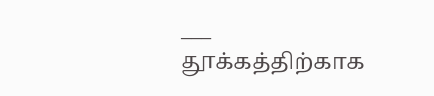___
தூக்கத்திற்காக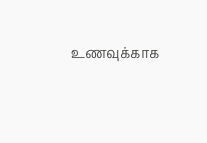உணவுக்காக